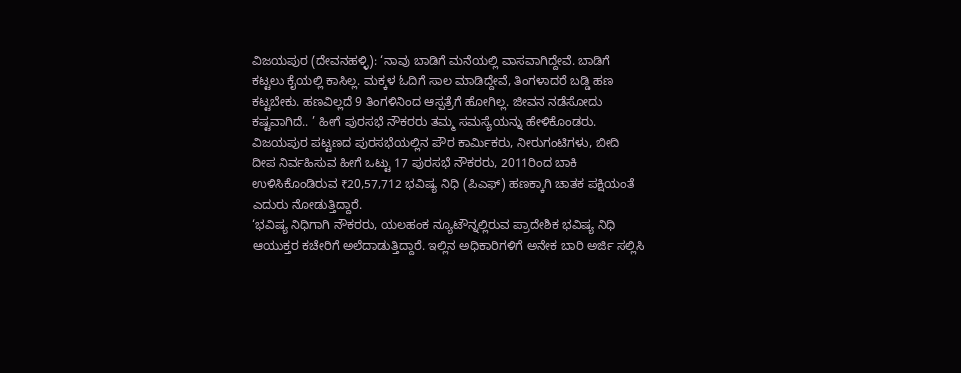ವಿಜಯಪುರ (ದೇವನಹಳ್ಳಿ): ‘ನಾವು ಬಾಡಿಗೆ ಮನೆಯಲ್ಲಿ ವಾಸವಾಗಿದ್ದೇವೆ. ಬಾಡಿಗೆ ಕಟ್ಟಲು ಕೈಯಲ್ಲಿ ಕಾಸಿಲ್ಲ. ಮಕ್ಕಳ ಓದಿಗೆ ಸಾಲ ಮಾಡಿದ್ದೇವೆ, ತಿಂಗಳಾದರೆ ಬಡ್ಡಿ ಹಣ ಕಟ್ಟಬೇಕು. ಹಣವಿಲ್ಲದೆ 9 ತಿಂಗಳಿನಿಂದ ಆಸ್ಪತ್ರೆಗೆ ಹೋಗಿಲ್ಲ. ಜೀವನ ನಡೆಸೋದು ಕಷ್ಟವಾಗಿದೆ.. ’ ಹೀಗೆ ಪುರಸಭೆ ನೌಕರರು ತಮ್ಮ ಸಮಸ್ಯೆಯನ್ನು ಹೇಳಿಕೊಂಡರು.
ವಿಜಯಪುರ ಪಟ್ಟಣದ ಪುರಸಭೆಯಲ್ಲಿನ ಪೌರ ಕಾರ್ಮಿಕರು, ನೀರುಗಂಟಿಗಳು, ಬೀದಿ ದೀಪ ನಿರ್ವಹಿಸುವ ಹೀಗೆ ಒಟ್ಟು 17 ಪುರಸಭೆ ನೌಕರರು, 2011ರಿಂದ ಬಾಕಿ ಉಳಿಸಿಕೊಂಡಿರುವ ₹20,57,712 ಭವಿಷ್ಯ ನಿಧಿ (ಪಿಎಫ್) ಹಣಕ್ಕಾಗಿ ಚಾತಕ ಪಕ್ಷಿಯಂತೆ ಎದುರು ನೋಡುತ್ತಿದ್ದಾರೆ.
‘ಭವಿಷ್ಯ ನಿಧಿಗಾಗಿ ನೌಕರರು, ಯಲಹಂಕ ನ್ಯೂಟೌನ್ನಲ್ಲಿರುವ ಪ್ರಾದೇಶಿಕ ಭವಿಷ್ಯ ನಿಧಿ ಆಯುಕ್ತರ ಕಚೇರಿಗೆ ಅಲೆದಾಡುತ್ತಿದ್ದಾರೆ. ಇಲ್ಲಿನ ಅಧಿಕಾರಿಗಳಿಗೆ ಅನೇಕ ಬಾರಿ ಅರ್ಜಿ ಸಲ್ಲಿಸಿ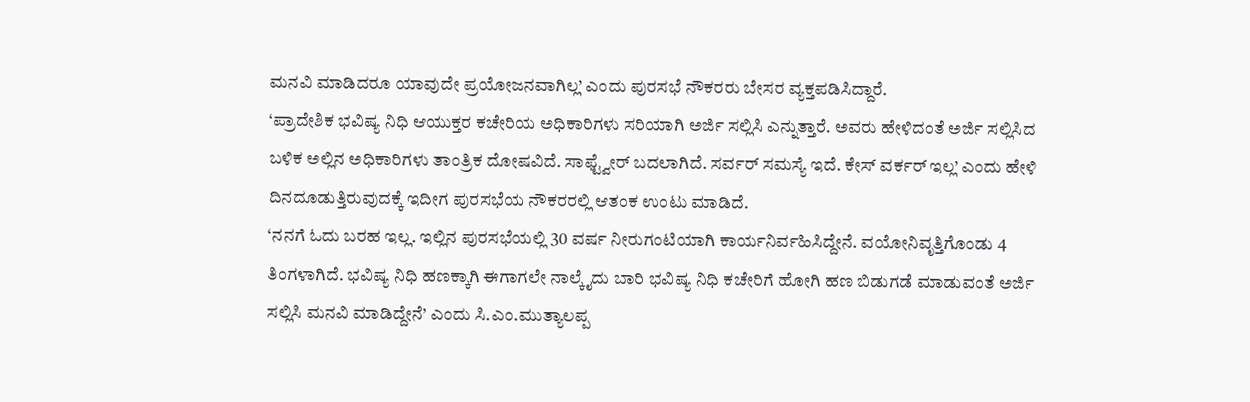ಮನವಿ ಮಾಡಿದರೂ ಯಾವುದೇ ಪ್ರಯೋಜನವಾಗಿಲ್ಲ’ ಎಂದು ಪುರಸಭೆ ನೌಕರರು ಬೇಸರ ವ್ಯಕ್ತಪಡಿಸಿದ್ದಾರೆ.
‘ಪ್ರಾದೇಶಿಕ ಭವಿಷ್ಯ ನಿಧಿ ಆಯುಕ್ತರ ಕಚೇರಿಯ ಅಧಿಕಾರಿಗಳು ಸರಿಯಾಗಿ ಅರ್ಜಿ ಸಲ್ಲಿಸಿ ಎನ್ನುತ್ತಾರೆ. ಅವರು ಹೇಳಿದಂತೆ ಅರ್ಜಿ ಸಲ್ಲಿಸಿದ ಬಳಿಕ ಅಲ್ಲಿನ ಅಧಿಕಾರಿಗಳು ತಾಂತ್ರಿಕ ದೋಷವಿದೆ. ಸಾಫ್ಟ್ವೇರ್ ಬದಲಾಗಿದೆ. ಸರ್ವರ್ ಸಮಸ್ಯೆ ಇದೆ. ಕೇಸ್ ವರ್ಕರ್ ಇಲ್ಲ’ ಎಂದು ಹೇಳಿ ದಿನದೂಡುತ್ತಿರುವುದಕ್ಕೆ ಇದೀಗ ಪುರಸಭೆಯ ನೌಕರರಲ್ಲಿ ಆತಂಕ ಉಂಟು ಮಾಡಿದೆ.
‘ನನಗೆ ಓದು ಬರಹ ಇಲ್ಲ. ಇಲ್ಲಿನ ಪುರಸಭೆಯಲ್ಲಿ 30 ವರ್ಷ ನೀರುಗಂಟಿಯಾಗಿ ಕಾರ್ಯನಿರ್ವಹಿಸಿದ್ದೇನೆ. ವಯೋನಿವೃತ್ತಿಗೊಂಡು 4 ತಿಂಗಳಾಗಿದೆ. ಭವಿಷ್ಯ ನಿಧಿ ಹಣಕ್ಕಾಗಿ ಈಗಾಗಲೇ ನಾಲ್ಕೈದು ಬಾರಿ ಭವಿಷ್ಯ ನಿಧಿ ಕಚೇರಿಗೆ ಹೋಗಿ ಹಣ ಬಿಡುಗಡೆ ಮಾಡುವಂತೆ ಅರ್ಜಿ ಸಲ್ಲಿಸಿ ಮನವಿ ಮಾಡಿದ್ದೇನೆ’ ಎಂದು ಸಿ.ಎಂ.ಮುತ್ಯಾಲಪ್ಪ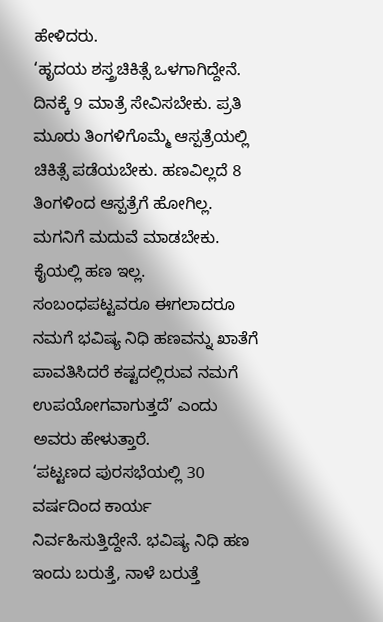ಹೇಳಿದರು.
‘ಹೃದಯ ಶಸ್ತ್ರಚಿಕಿತ್ಸೆ ಒಳಗಾಗಿದ್ದೇನೆ. ದಿನಕ್ಕೆ 9 ಮಾತ್ರೆ ಸೇವಿಸಬೇಕು. ಪ್ರತಿ ಮೂರು ತಿಂಗಳಿಗೊಮ್ಮೆ ಆಸ್ಪತ್ರೆಯಲ್ಲಿ ಚಿಕಿತ್ಸೆ ಪಡೆಯಬೇಕು. ಹಣವಿಲ್ಲದೆ 8 ತಿಂಗಳಿಂದ ಆಸ್ಪತ್ರೆಗೆ ಹೋಗಿಲ್ಲ. ಮಗನಿಗೆ ಮದುವೆ ಮಾಡಬೇಕು. ಕೈಯಲ್ಲಿ ಹಣ ಇಲ್ಲ. ಸಂಬಂಧಪಟ್ಟವರೂ ಈಗಲಾದರೂ ನಮಗೆ ಭವಿಷ್ಯ ನಿಧಿ ಹಣವನ್ನು ಖಾತೆಗೆ ಪಾವತಿಸಿದರೆ ಕಷ್ಟದಲ್ಲಿರುವ ನಮಗೆ ಉಪಯೋಗವಾಗುತ್ತದೆ’ ಎಂದು ಅವರು ಹೇಳುತ್ತಾರೆ.
‘ಪಟ್ಟಣದ ಪುರಸಭೆಯಲ್ಲಿ 30 ವರ್ಷದಿಂದ ಕಾರ್ಯ ನಿರ್ವಹಿಸುತ್ತಿದ್ದೇನೆ. ಭವಿಷ್ಯ ನಿಧಿ ಹಣ ಇಂದು ಬರುತ್ತೆ, ನಾಳೆ ಬರುತ್ತೆ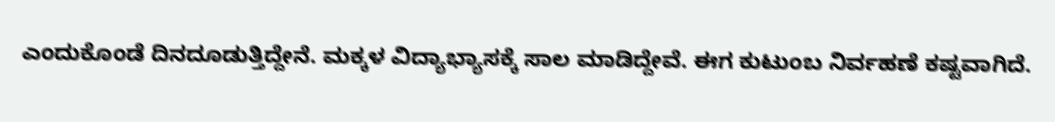ಎಂದುಕೊಂಡೆ ದಿನದೂಡುತ್ತಿದ್ದೇನೆ. ಮಕ್ಕಳ ವಿದ್ಯಾಭ್ಯಾಸಕ್ಕೆ ಸಾಲ ಮಾಡಿದ್ದೇವೆ. ಈಗ ಕುಟುಂಬ ನಿರ್ವಹಣೆ ಕಷ್ಟವಾಗಿದೆ.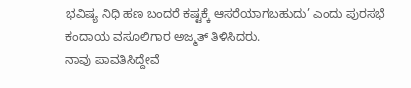ಭವಿಷ್ಯ ನಿಧಿ ಹಣ ಬಂದರೆ ಕಷ್ಟಕ್ಕೆ ಆಸರೆಯಾಗಬಹುದು’ ಎಂದು ಪುರಸಭೆ ಕಂದಾಯ ವಸೂಲಿಗಾರ ಅಜ್ಮತ್ ತಿಳಿಸಿದರು.
ನಾವು ಪಾವತಿಸಿದ್ದೇವೆ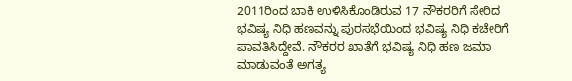2011ರಿಂದ ಬಾಕಿ ಉಳಿಸಿಕೊಂಡಿರುವ 17 ನೌಕರರಿಗೆ ಸೇರಿದ ಭವಿಷ್ಯ ನಿಧಿ ಹಣವನ್ನು ಪುರಸಭೆಯಿಂದ ಭವಿಷ್ಯ ನಿಧಿ ಕಚೇರಿಗೆ ಪಾವತಿಸಿದ್ದೇವೆ. ನೌಕರರ ಖಾತೆಗೆ ಭವಿಷ್ಯ ನಿಧಿ ಹಣ ಜಮಾ ಮಾಡುವಂತೆ ಅಗತ್ಯ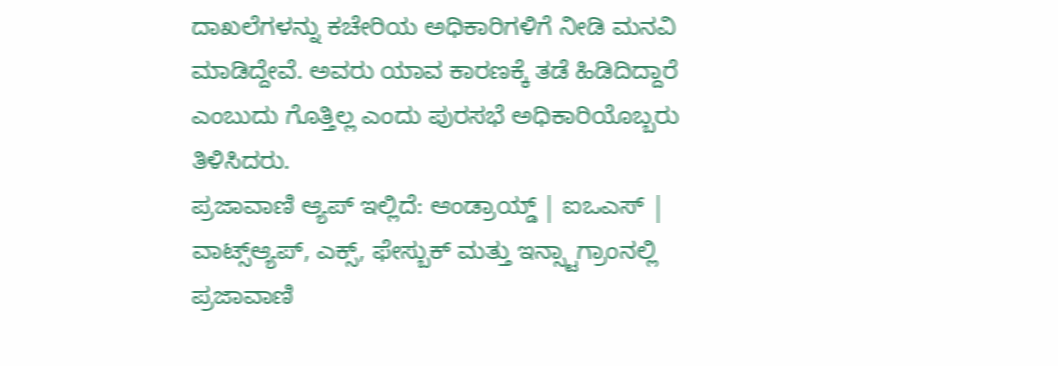ದಾಖಲೆಗಳನ್ನು ಕಚೇರಿಯ ಅಧಿಕಾರಿಗಳಿಗೆ ನೀಡಿ ಮನವಿ ಮಾಡಿದ್ದೇವೆ. ಅವರು ಯಾವ ಕಾರಣಕ್ಕೆ ತಡೆ ಹಿಡಿದಿದ್ದಾರೆ ಎಂಬುದು ಗೊತ್ತಿಲ್ಲ ಎಂದು ಪುರಸಭೆ ಅಧಿಕಾರಿಯೊಬ್ಬರು ತಿಳಿಸಿದರು.
ಪ್ರಜಾವಾಣಿ ಆ್ಯಪ್ ಇಲ್ಲಿದೆ: ಆಂಡ್ರಾಯ್ಡ್ | ಐಒಎಸ್ | ವಾಟ್ಸ್ಆ್ಯಪ್, ಎಕ್ಸ್, ಫೇಸ್ಬುಕ್ ಮತ್ತು ಇನ್ಸ್ಟಾಗ್ರಾಂನಲ್ಲಿ ಪ್ರಜಾವಾಣಿ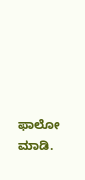ಫಾಲೋ ಮಾಡಿ.